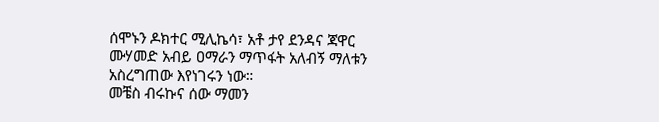ሰሞኑን ዶክተር ሚሊኬሳ፣ አቶ ታየ ደንዳና ጃዋር ሙሃመድ አብይ ዐማራን ማጥፋት አለብኝ ማለቱን አስረግጠው እየነገሩን ነው።
መቼስ ብሩኩና ሰው ማመን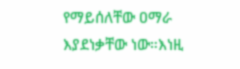የማይሰለቸው ዐማራ እያደነቃቸው ነው።እነዚ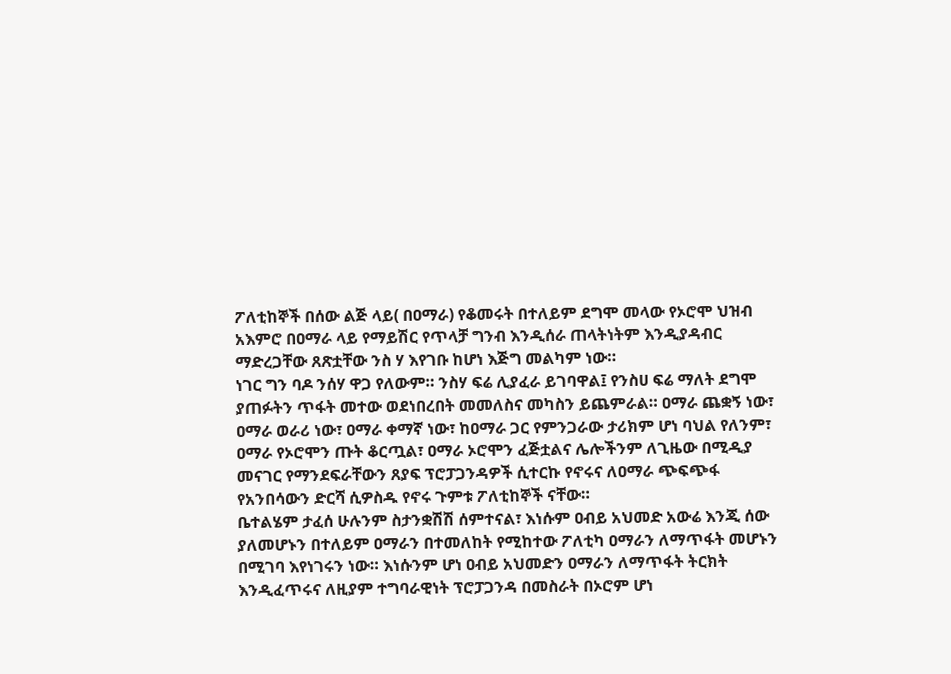ፖለቲከኞች በሰው ልጅ ላይ( በዐማራ) የቆመሩት በተለይም ደግሞ መላው የኦሮሞ ህዝብ አእምሮ በዐማራ ላይ የማይሽር የጥላቻ ግንብ እንዲሰራ ጠላትነትም እንዲያዳብር ማድረጋቸው ጸጽቷቸው ንስ ሃ እየገቡ ከሆነ እጅግ መልካም ነው።
ነገር ግን ባዶ ንሰሃ ዋጋ የለውም። ንስሃ ፍሬ ሊያፈራ ይገባዋል፤ የንስሀ ፍሬ ማለት ደግሞ ያጠፉትን ጥፋት መተው ወደነበረበት መመለስና መካስን ይጨምራል። ዐማራ ጨቋኝ ነው፣ ዐማራ ወራሪ ነው፣ ዐማራ ቀማኛ ነው፣ ከዐማራ ጋር የምንጋራው ታሪክም ሆነ ባህል የለንም፣ ዐማራ የኦሮሞን ጡት ቆርጧል፣ ዐማራ ኦሮሞን ፈጅቷልና ሌሎችንም ለጊዜው በሚዲያ መናገር የማንደፍራቸውን ጸያፍ ፕሮፓጋንዳዎች ሲተርኩ የኖሩና ለዐማራ ጭፍጭፋ የአንበሳውን ድርሻ ሲዎስዱ የኖሩ ጉምቱ ፖለቲከኞች ናቸው።
ቤተልሄም ታፈሰ ሁሉንም ስታንቋሽሽ ሰምተናል፣ እነሱም ዐብይ አህመድ አውሬ እንጂ ሰው ያለመሆኑን በተለይም ዐማራን በተመለከት የሚከተው ፖለቲካ ዐማራን ለማጥፋት መሆኑን በሚገባ እየነገሩን ነው። እነሱንም ሆነ ዐብይ አህመድን ዐማራን ለማጥፋት ትርክት እንዲፈጥሩና ለዚያም ተግባራዊነት ፕሮፓጋንዳ በመስራት በኦሮም ሆነ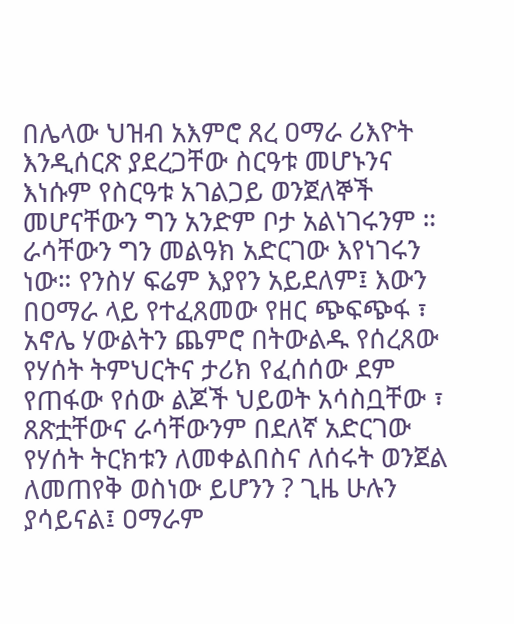በሌላው ህዝብ አእምሮ ጸረ ዐማራ ሪእዮት እንዲሰርጽ ያደረጋቸው ስርዓቱ መሆኑንና እነሱም የስርዓቱ አገልጋይ ወንጀለኞች መሆናቸውን ግን አንድም ቦታ አልነገሩንም ።
ራሳቸውን ግን መልዓክ አድርገው እየነገሩን ነው። የንስሃ ፍሬም እያየን አይደለም፤ እውን በዐማራ ላይ የተፈጸመው የዘር ጭፍጭፋ ፣ አኖሌ ሃውልትን ጨምሮ በትውልዱ የሰረጸው የሃሰት ትምህርትና ታሪክ የፈሰሰው ደም የጠፋው የሰው ልጆች ህይወት አሳስቧቸው ፣ ጸጽቷቸውና ራሳቸውንም በደለኛ አድርገው የሃሰት ትርክቱን ለመቀልበስና ለሰሩት ወንጀል ለመጠየቅ ወስነው ይሆንን ? ጊዜ ሁሉን ያሳይናል፤ ዐማራም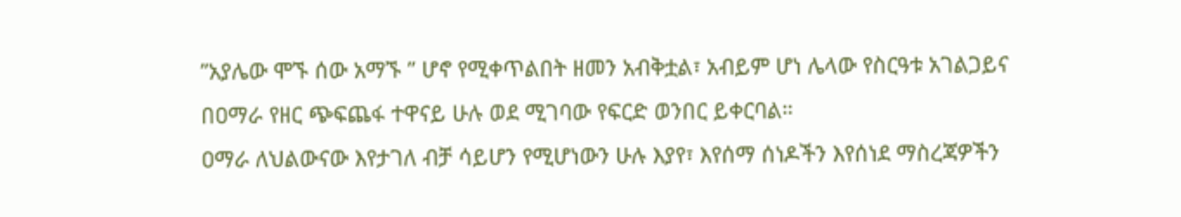”አያሌው ሞኙ ሰው አማኙ ” ሆኖ የሚቀጥልበት ዘመን አብቅቷል፣ አብይም ሆነ ሌላው የስርዓቱ አገልጋይና በዐማራ የዘር ጭፍጨፋ ተዋናይ ሁሉ ወደ ሚገባው የፍርድ ወንበር ይቀርባል።
ዐማራ ለህልውናው እየታገለ ብቻ ሳይሆን የሚሆነውን ሁሉ እያየ፣ እየሰማ ሰነዶችን እየሰነደ ማስረጃዎችን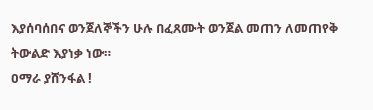እያሰባሰበና ወንጀለኞችን ሁሉ በፈጸሙት ወንጀል መጠን ለመጠየቅ ትውልድ እያነቃ ነው።
ዐማራ ያሸንፋል !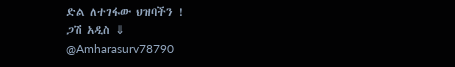ድል ለተገፋው ህዝባችን !
ጋሽ አዲስ ⇓
@Amharasurv78790